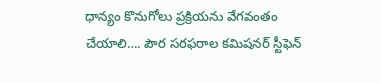ధాన్యం కొనుగోలు ప్రక్రియను వేగవంతం చేయాలి…. పౌర సరఫరాల కమిషనర్ స్టీఫెన్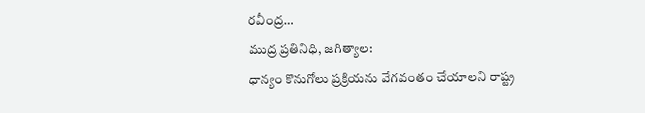రవీంద్ర…
ముద్ర ప్రతినిధి, జగిత్యాల:
ధాన్యం కొనుగోలు ప్రక్రియను వేగవంతం చేయాలని రాష్ట్ర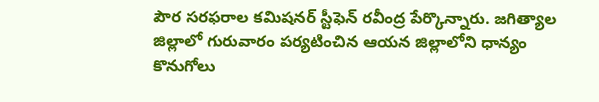పౌర సరఫరాల కమిషనర్ స్టీఫెన్ రవీంద్ర పేర్కొన్నారు. జగిత్యాల జిల్లాలో గురువారం పర్యటించిన ఆయన జిల్లాలోని ధాన్యం కొనుగోలు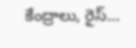కేంద్రాలు, రైస్…